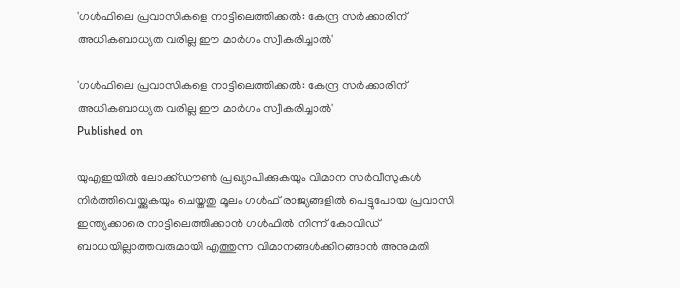'ഗള്‍ഫിലെ പ്രവാസികളെ നാട്ടിലെത്തിക്കല്‍: കേന്ദ്ര സര്‍ക്കാരിന് അധികബാധ്യത വരില്ല ഈ മാര്‍ഗം സ്വീകരിച്ചാല്‍'

'ഗള്‍ഫിലെ പ്രവാസികളെ നാട്ടിലെത്തിക്കല്‍: കേന്ദ്ര സര്‍ക്കാരിന് അധികബാധ്യത വരില്ല ഈ മാര്‍ഗം സ്വീകരിച്ചാല്‍'
Published on

യുഎഇയില്‍ ലോക്ക്ഡൗണ്‍ പ്രഖ്യാപിക്കുകയും വിമാന സര്‍വീസുകള്‍ നിര്‍ത്തിവെയ്ക്കുകയും ചെയ്തതു മൂലം ഗള്‍ഫ് രാജ്യങ്ങളില്‍ പെട്ടുപോയ പ്രവാസി ഇന്ത്യക്കാരെ നാട്ടിലെത്തിക്കാന്‍ ഗള്‍ഫില്‍ നിന്ന് കോവിഡ് ബാധയില്ലാത്തവരുമായി എത്തുന്ന വിമാനങ്ങള്‍ക്കിറങ്ങാന്‍ അനുമതി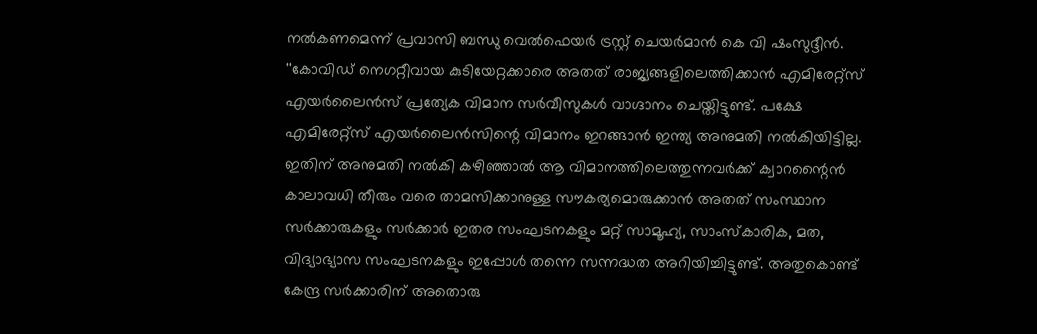നല്‍കണമെന്ന് പ്രവാസി ബന്ധു വെല്‍ഫെയര്‍ ട്രസ്റ്റ് ചെയര്‍മാന്‍ കെ വി ഷംസുദ്ദീന്‍. ''കോവിഡ് നെഗറ്റീവായ കുടിയേറ്റക്കാരെ അതത് രാജ്യങ്ങളിലെത്തിക്കാന്‍ എമിരേറ്റ്‌സ് എയര്‍ലൈന്‍സ് പ്രത്യേക വിമാന സര്‍വീസുകള്‍ വാഗ്ദാനം ചെയ്തിട്ടുണ്ട്. പക്ഷേ എമിരേറ്റ്‌സ് എയര്‍ലൈന്‍സിന്റെ വിമാനം ഇറങ്ങാന്‍ ഇന്ത്യ അനുമതി നല്‍കിയിട്ടില്ല. ഇതിന് അനുമതി നല്‍കി കഴിഞ്ഞാല്‍ ആ വിമാനത്തിലെത്തുന്നവര്‍ക്ക് ക്വാറന്റൈന്‍ കാലാവധി തീരും വരെ താമസിക്കാനുള്ള സൗകര്യമൊരുക്കാന്‍ അതത് സംസ്ഥാന സര്‍ക്കാരുകളും സര്‍ക്കാര്‍ ഇതര സംഘടനകളും മറ്റ് സാമൂഹ്യ, സാംസ്‌കാരിക, മത, വിദ്യാഭ്യാസ സംഘടനകളും ഇപ്പോള്‍ തന്നെ സന്നദ്ധത അറിയിച്ചിട്ടുണ്ട്. അതുകൊണ്ട് കേന്ദ്ര സര്‍ക്കാരിന് അതൊരു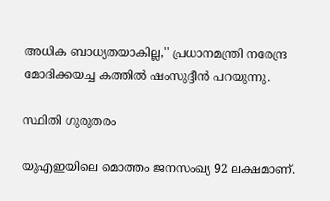അധിക ബാധ്യതയാകില്ല,'' പ്രധാനമന്ത്രി നരേന്ദ്ര മോദിക്കയച്ച കത്തില്‍ ഷംസുദ്ദീന്‍ പറയുന്നു.

സ്ഥിതി ഗുരുതരം

യുഎഇയിലെ മൊത്തം ജനസംഖ്യ 92 ലക്ഷമാണ്.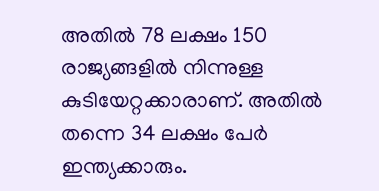അതില്‍ 78 ലക്ഷം 150 രാജ്യങ്ങളില്‍ നിന്നുള്ള കുടിയേറ്റക്കാരാണ്. അതില്‍ തന്നെ 34 ലക്ഷം പേര്‍ ഇന്ത്യക്കാരും.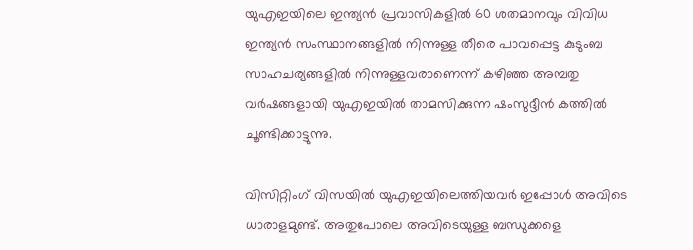യുഎഇയിലെ ഇന്ത്യന്‍ പ്രവാസികളില്‍ 60 ശതമാനവും വിവിധ ഇന്ത്യന്‍ സംസ്ഥാനങ്ങളില്‍ നിന്നുള്ള തീരെ പാവപ്പെട്ട കുടുംബ സാഹചര്യങ്ങളില്‍ നിന്നുള്ളവരാണെന്ന് കഴിഞ്ഞ അമ്പതു വര്‍ഷങ്ങളായി യുഎഇയില്‍ താമസിക്കുന്ന ഷംസുദ്ദീന്‍ കത്തില്‍ ചൂണ്ടിക്കാട്ടുന്നു.

വിസിറ്റിംഗ് വിസയില്‍ യുഎഇയിലെത്തിയവര്‍ ഇപ്പോള്‍ അവിടെ ധാരാളമുണ്ട്. അതുപോലെ അവിടെയുള്ള ബന്ധുക്കളെ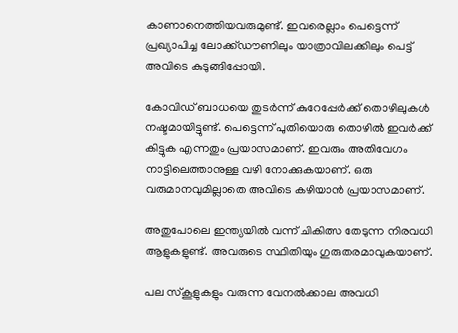കാണാനെത്തിയവരുമുണ്ട്. ഇവരെല്ലാം പെട്ടെന്ന് പ്രഖ്യാപിച്ച ലോക്ക്ഡൗണിലും യാത്രാവിലക്കിലും പെട്ട് അവിടെ കുടുങ്ങിപ്പോയി.

കോവിഡ് ബാധയെ തുടര്‍ന്ന് കുറേപ്പേര്‍ക്ക് തൊഴിലുകള്‍ നഷ്ടമായിട്ടുണ്ട്. പെട്ടെന്ന് പുതിയൊരു തൊഴില്‍ ഇവര്‍ക്ക് കിട്ടുക എന്നതും പ്രയാസമാണ്. ഇവരും അതിവേഗം നാട്ടിലെത്താനുള്ള വഴി നോക്കുകയാണ്. ഒരു വരുമാനവുമില്ലാതെ അവിടെ കഴിയാന്‍ പ്രയാസമാണ്.

അതുപോലെ ഇന്ത്യയില്‍ വന്ന് ചികിത്സ തേടുന്ന നിരവധി ആളുകളുണ്ട്. അവരുടെ സ്ഥിതിയും ഗുരുതരമാവുകയാണ്.

പല സ്‌കൂളുകളും വരുന്ന വേനല്‍ക്കാല അവധി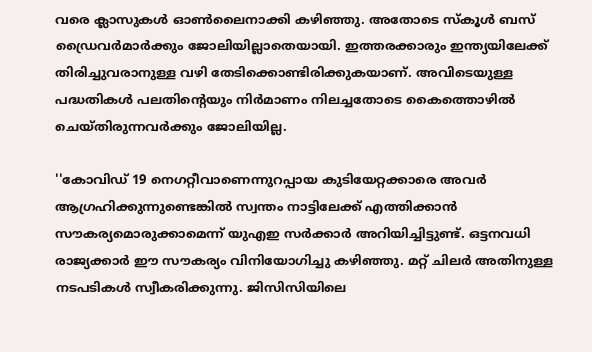വരെ ക്ലാസുകള്‍ ഓണ്‍ലൈനാക്കി കഴിഞ്ഞു. അതോടെ സ്‌കൂള്‍ ബസ് ഡ്രൈവര്‍മാര്‍ക്കും ജോലിയില്ലാതെയായി. ഇത്തരക്കാരും ഇന്ത്യയിലേക്ക് തിരിച്ചുവരാനുള്ള വഴി തേടിക്കൊണ്ടിരിക്കുകയാണ്. അവിടെയുള്ള പദ്ധതികള്‍ പലതിന്റെയും നിര്‍മാണം നിലച്ചതോടെ കൈത്തൊഴില്‍ ചെയ്തിരുന്നവര്‍ക്കും ജോലിയില്ല.

''കോവിഡ് 19 നെഗറ്റീവാണെന്നുറപ്പായ കുടിയേറ്റക്കാരെ അവര്‍ ആഗ്രഹിക്കുന്നുണ്ടെങ്കില്‍ സ്വന്തം നാട്ടിലേക്ക് എത്തിക്കാന്‍ സൗകര്യമൊരുക്കാമെന്ന് യുഎഇ സര്‍ക്കാര്‍ അറിയിച്ചിട്ടുണ്ട്. ഒട്ടനവധി രാജ്യക്കാര്‍ ഈ സൗകര്യം വിനിയോഗിച്ചു കഴിഞ്ഞു. മറ്റ് ചിലര്‍ അതിനുള്ള നടപടികള്‍ സ്വീകരിക്കുന്നു. ജിസിസിയിലെ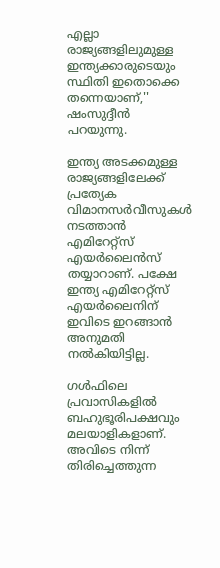എല്ലാ രാജ്യങ്ങളിലുമുള്ള ഇന്ത്യക്കാരുടെയും സ്ഥിതി ഇതൊക്കെ തന്നെയാണ്,'' ഷംസുദ്ദീന്‍ പറയുന്നു.

ഇന്ത്യ അടക്കമുള്ള രാജ്യങ്ങളിലേക്ക് പ്രത്യേക വിമാനസര്‍വീസുകള്‍ നടത്താന്‍ എമിറേറ്റ്‌സ് എയര്‍ലൈന്‍സ് തയ്യാറാണ്. പക്ഷേ ഇന്ത്യ എമിറേറ്റ്‌സ് എയര്‍ലൈനിന് ഇവിടെ ഇറങ്ങാന്‍ അനുമതി നല്‍കിയിട്ടില്ല.

ഗള്‍ഫിലെ പ്രവാസികളില്‍ ബഹുഭൂരിപക്ഷവും മലയാളികളാണ്. അവിടെ നിന്ന് തിരിച്ചെത്തുന്ന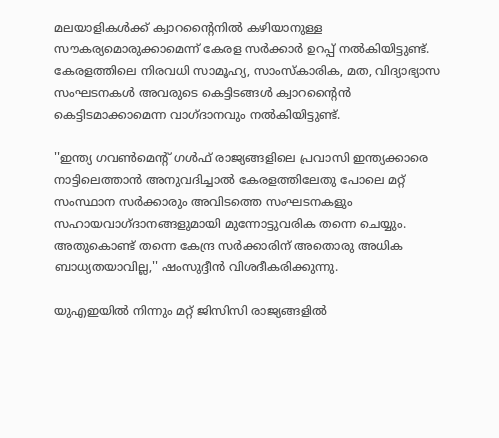മലയാളികള്‍ക്ക് ക്വാറന്റൈനില്‍ കഴിയാനുള്ള സൗകര്യമൊരുക്കാമെന്ന് കേരള സര്‍ക്കാര്‍ ഉറപ്പ് നല്‍കിയിട്ടുണ്ട്. കേരളത്തിലെ നിരവധി സാമൂഹ്യ, സാംസ്‌കാരിക, മത, വിദ്യാഭ്യാസ സംഘടനകള്‍ അവരുടെ കെട്ടിടങ്ങള്‍ ക്വാറന്റൈന്‍ കെട്ടിടമാക്കാമെന്ന വാഗ്ദാനവും നല്‍കിയിട്ടുണ്ട്.

''ഇന്ത്യ ഗവണ്‍മെന്റ് ഗള്‍ഫ് രാജ്യങ്ങളിലെ പ്രവാസി ഇന്ത്യക്കാരെ നാട്ടിലെത്താന്‍ അനുവദിച്ചാല്‍ കേരളത്തിലേതു പോലെ മറ്റ് സംസ്ഥാന സര്‍ക്കാരും അവിടത്തെ സംഘടനകളും സഹായവാഗ്ദാനങ്ങളുമായി മുന്നോട്ടുവരിക തന്നെ ചെയ്യും. അതുകൊണ്ട് തന്നെ കേന്ദ്ര സര്‍ക്കാരിന് അതൊരു അധിക ബാധ്യതയാവില്ല,'' ഷംസുദ്ദീന്‍ വിശദീകരിക്കുന്നു.

യുഎഇയില്‍ നിന്നും മറ്റ് ജിസിസി രാജ്യങ്ങളില്‍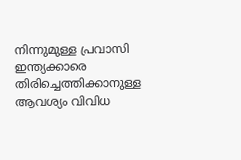നിന്നുമുള്ള പ്രവാസി ഇന്ത്യക്കാരെ തിരിച്ചെത്തിക്കാനുള്ള ആവശ്യം വിവിധ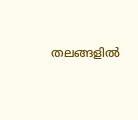തലങ്ങളില്‍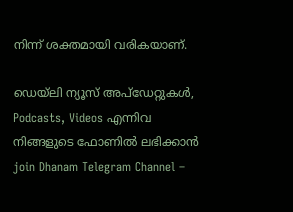നിന്ന് ശക്തമായി വരികയാണ്.

ഡെയ്‌ലി ന്യൂസ് അപ്‌ഡേറ്റുകള്‍, Podcasts, Videos എന്നിവ നിങ്ങളുടെ ഫോണിൽ ലഭിക്കാൻ join Dhanam Telegram Channel –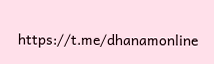https://t.me/dhanamonline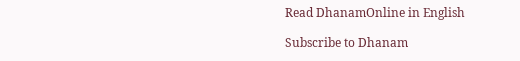Read DhanamOnline in English

Subscribe to Dhanam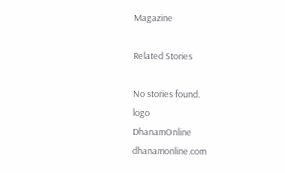Magazine

Related Stories

No stories found.
logo
DhanamOnline
dhanamonline.com